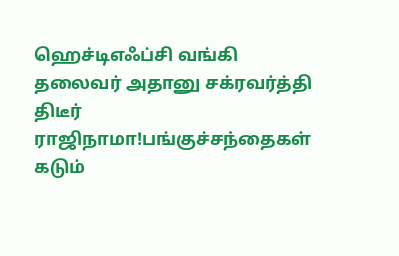ஹெச்டிஎஃப்சி வங்கி தலைவர் அதானு சக்ரவர்த்தி திடீர் ராஜிநாமா!பங்குச்சந்தைகள் கடும்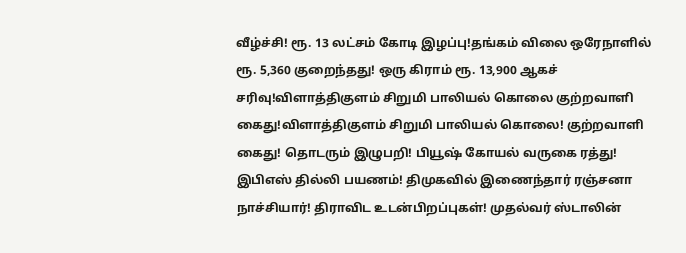வீழ்ச்சி! ரூ. 13 லட்சம் கோடி இழப்பு!தங்கம் விலை ஒரேநாளில் ரூ. 5,360 குறைந்தது! ஒரு கிராம் ரூ. 13,900 ஆகச் சரிவு!விளாத்திகுளம் சிறுமி பாலியல் கொலை குற்றவாளி கைது!விளாத்திகுளம் சிறுமி பாலியல் கொலை! குற்றவாளி கைது! தொடரும் இழுபறி! பியூஷ் கோயல் வருகை ரத்து! இபிஎஸ் தில்லி பயணம்! திமுகவில் இணைந்தார் ரஞ்சனா நாச்சியார்! திராவிட உடன்பிறப்புகள்! முதல்வர் ஸ்டாலின்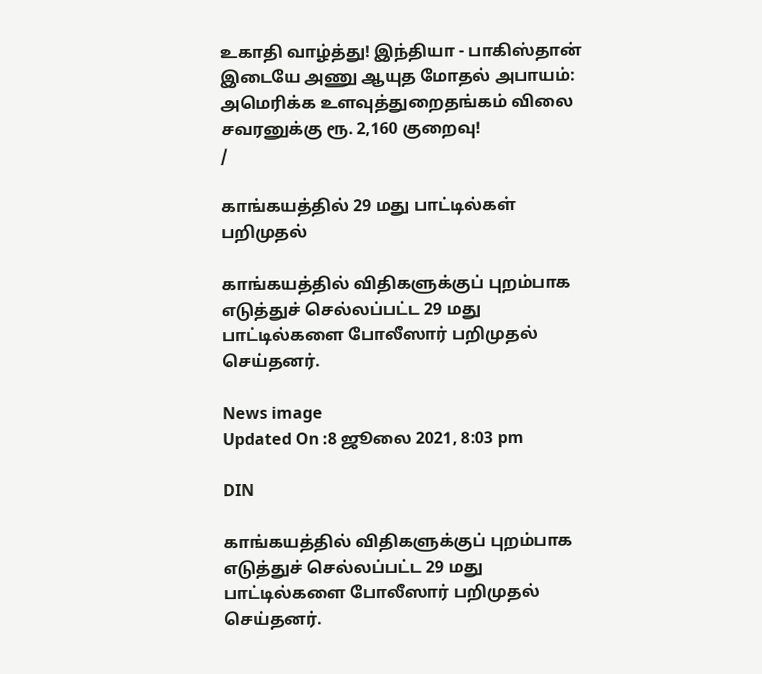உகாதி வாழ்த்து! இந்தியா - பாகிஸ்தான் இடையே அணு ஆயுத மோதல் அபாயம்: அமெரிக்க உளவுத்துறைதங்கம் விலை சவரனுக்கு ரூ. 2,160 குறைவு!
/

காங்கயத்தில் 29 மது பாட்டில்கள் பறிமுதல்

காங்கயத்தில் விதிகளுக்குப் புறம்பாக எடுத்துச் செல்லப்பட்ட 29 மது பாட்டில்களை போலீஸார் பறிமுதல் செய்தனர்.

News image
Updated On :8 ஜூலை 2021, 8:03 pm

DIN

காங்கயத்தில் விதிகளுக்குப் புறம்பாக எடுத்துச் செல்லப்பட்ட 29 மது பாட்டில்களை போலீஸார் பறிமுதல் செய்தனர்.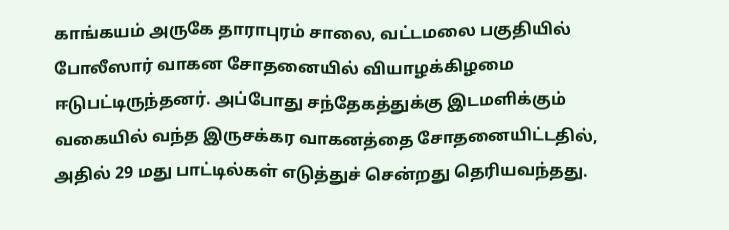காங்கயம் அருகே தாராபுரம் சாலை, வட்டமலை பகுதியில் போலீஸார் வாகன சோதனையில் வியாழக்கிழமை ஈடுபட்டிருந்தனர். அப்போது சந்தேகத்துக்கு இடமளிக்கும் வகையில் வந்த இருசக்கர வாகனத்தை சோதனையிட்டதில், அதில் 29 மது பாட்டில்கள் எடுத்துச் சென்றது தெரியவந்தது.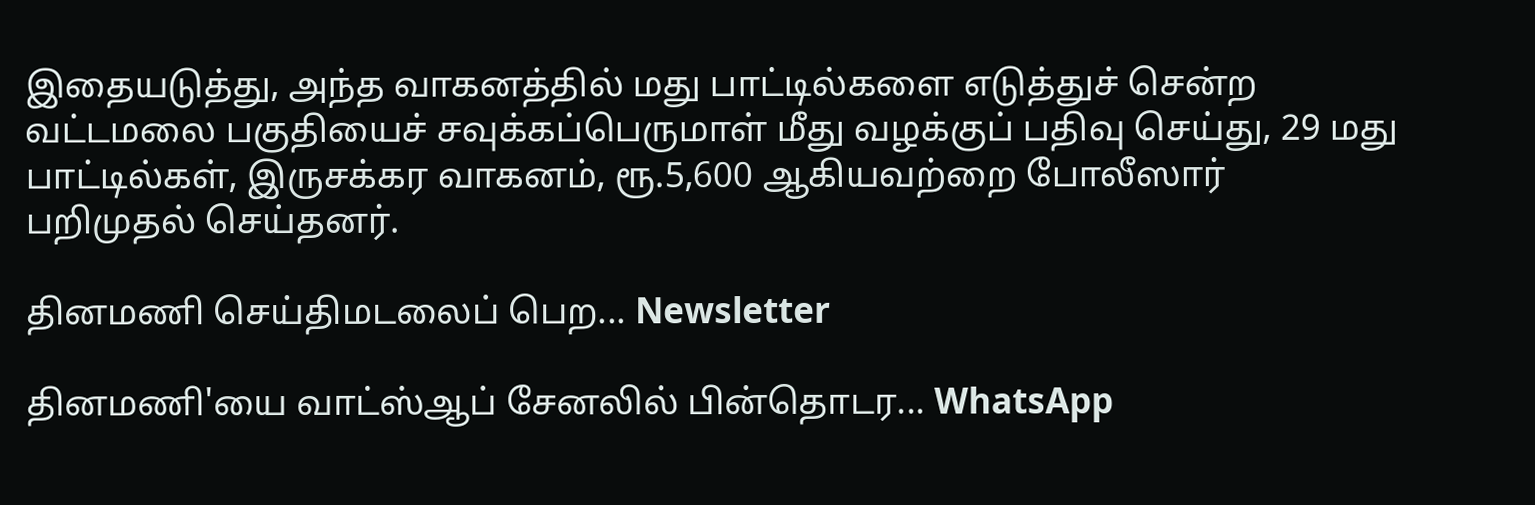இதையடுத்து, அந்த வாகனத்தில் மது பாட்டில்களை எடுத்துச் சென்ற வட்டமலை பகுதியைச் சவுக்கப்பெருமாள் மீது வழக்குப் பதிவு செய்து, 29 மது பாட்டில்கள், இருசக்கர வாகனம், ரூ.5,600 ஆகியவற்றை போலீஸார் பறிமுதல் செய்தனர்.

தினமணி செய்திமடலைப் பெற... Newsletter

தினமணி'யை வாட்ஸ்ஆப் சேனலில் பின்தொடர... WhatsApp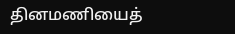தினமணியைத்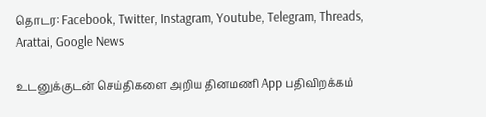தொடர: Facebook, Twitter, Instagram, Youtube, Telegram, Threads, Arattai, Google News

உடனுக்குடன் செய்திகளை அறிய தினமணி App பதிவிறக்கம்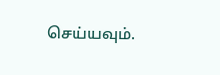செய்யவும்.